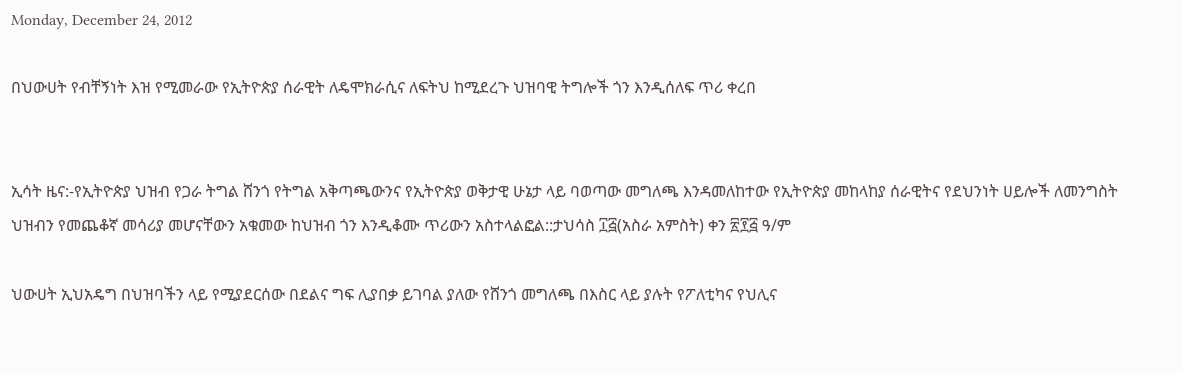Monday, December 24, 2012

በህውሀት የብቸኝነት እዝ የሚመራው የኢትዮጵያ ሰራዊት ለዴሞክራሲና ለፍትህ ከሚደረጉ ህዝባዊ ትግሎች ጎን እንዲሰለፍ ጥሪ ቀረበ


ኢሳት ዜና:-የኢትዮጵያ ህዝብ የጋራ ትግል ሸንጎ የትግል አቅጣጫውንና የኢትዮጵያ ወቅታዊ ሁኔታ ላይ ባወጣው መግለጫ እንዳመለከተው የኢትዮጵያ መከላከያ ሰራዊትና የደህንነት ሀይሎች ለመንግስት ህዝብን የመጨቆኛ መሳሪያ መሆናቸውን አቁመው ከህዝብ ጎን እንዲቆሙ ጥሪውን አስተላልፎል::ታህሳስ ፲፭(አስራ አምስት) ቀን ፳፻፭ ዓ/ም

ህውሀት ኢህአዴግ በህዝባችን ላይ የሚያደርሰው በደልና ግፍ ሊያበቃ ይገባል ያለው የሸንጎ መግለጫ በእስር ላይ ያሉት የፖለቲካና የህሊና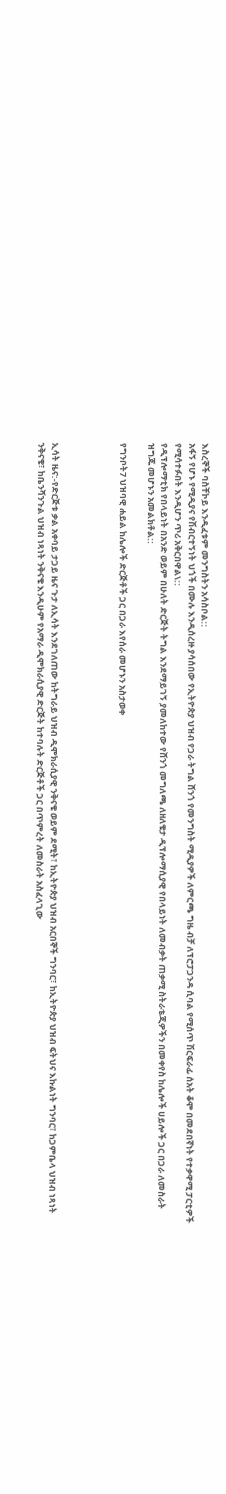እስረኞች ባስቸኮይ እንዲፈቱም መንግስትን አሳስቦል::
አፋኝ የሆኑ የሚዲያና የሽብርተኝነት ህጎች በሙሉ እንዲሰረዙ ያሳሰበው የኢትዮጵያ ህዝብ የጋራ ትግል ሸንጎ የመንግስት ሚዲያዎች ለምርጫ ግዜ ብቻ ለፕሮፓጋንዳ ሲባል የሚሰጥ ሽርፍራፊ ሰአት ቆሞ በመደበኛነት የተቃዋሚ ፓርቲዎች የሚሳተፉበት እንዲሆን ጥሪ አቅርበዋል\::
የዲፕሎማቲክ የበላይነት በአንድ ወይም በሁለት ድርጅት ትግል እንደማይገኝ ያመለከተው የሸንጎ መግለጫ ለዘለቄታ ዲፕሎማሲያዊ የበላይነት ለመብቃት ጠቃሚ ስትራቴጂዎችን በመቀየስ ከሌሎች ሀይሎች ጋር በጋራ ለመስራት ዝግጁ መሆኑን አመልክቶል::

የግንቦት7 ህዝባዊ ሐይል ከሌሎች ድርጅቶች ጋር በጋራ እየሰራ መሆኑን አስታወቀ




ኢሳት ዜና:-የድርጅቱ ቃል አቀባይ ታጋይ ዜና ጉታ ለኢሳት እንደገለጠው ከትግራይ ህዝብ ዲሞክራሲያዊ ንቅናቄ ወይም ደሚት፣ ከኢትዮጵያ ህዝብ አርበኞች ግንባር፣ ከኢትዮጵያ ህዝብ ፍትህና እኩልነት ግንባር፣ ከጋምቤላ ህዝብ ነጻነት ንቅናቄ፣ ከቤንሻንጉል ህዝብ ነጻነት ንቅናቄ እንዲሁም የአማራ ዲሞክራሲያዊ ድርጅት ከተባሉት ድርጅቶች ጋር በጥምረት ለመስራት አስፈላጊው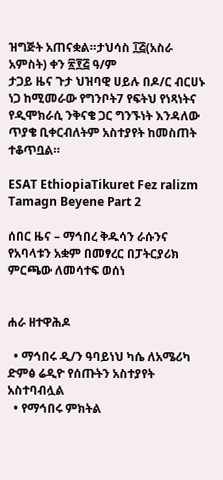ዝግጅት አጠናቋል።ታህሳስ ፲፭(አስራ አምስት) ቀን ፳፻፭ ዓ/ም
ታጋይ ዜና ጉታ ህዝባዊ ሀይሉ በዶ/ር ብርሀኑ ነጋ ከሚመራው የግንቦት7 የፍትህ የነጻነትና የዲሞክራሲ ንቅናቄ ጋር ግንኙነት እንዳለው ጥያቄ ቢቀርብለትም አስተያየት ከመስጠት ተቆጥቧል።

ESAT EthiopiaTikuret Fez ralizm Tamagn Beyene Part 2

ሰበር ዜና – ማኅበረ ቅዱሳን ራሱንና የአባላቱን አቋም በመፃረር በፓትርያሪክ ምርጫው ለመሳተፍ ወሰነ


ሐራ ዘተዋሕዶ

  • ማኅበሩ ዲ/ን ዓባይነህ ካሴ ለአሜሪካ ድምፅ ሬዲዮ የሰጡትን አስተያየት አስተባብሏል
  • የማኅበሩ ምክትል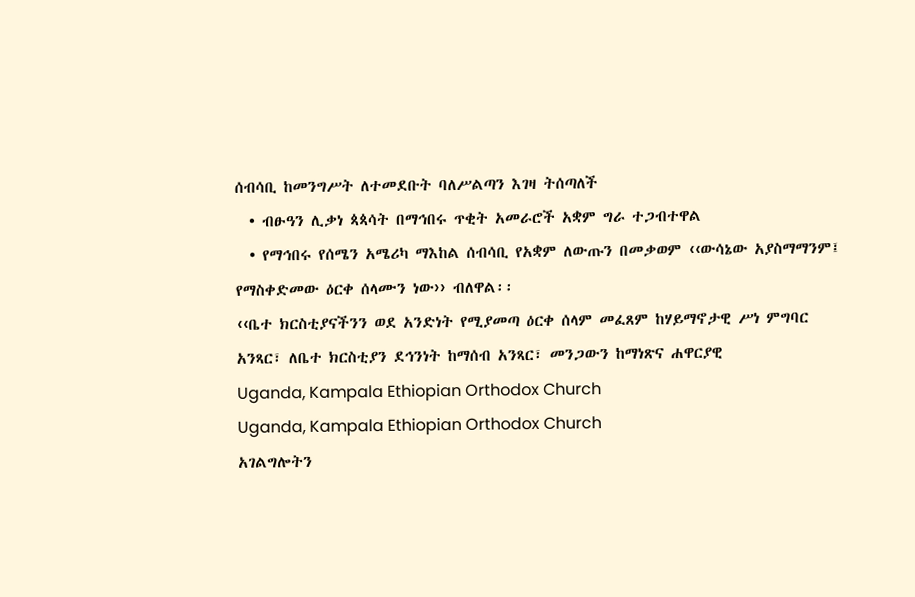ሰብሳቢ ከመንግሥት ለተመደቡት ባለሥልጣን እገዛ ትሰጣለች
  • ብፁዓን ሊቃነ ጳጳሳት በማኅበሩ ጥቂት አመራሮች አቋም ግራ ተጋብተዋል
  • የማኅበሩ የሰሜን አሜሪካ ማእከል ሰብሳቢ የአቋም ለውጡን በመቃወም ‹‹ውሳኔው አያስማማንም፤ የማስቀድመው ዕርቀ ሰላሙን ነው›› ብለዋል፡፡
‹‹ቤተ ክርስቲያናችንን ወደ አንድነት የሚያመጣ ዕርቀ ሰላም መፈጸም ከሃይማኖታዊ ሥነ ምግባር አንጻር፣ ለቤተ ክርስቲያን ደኅንነት ከማሰብ አንጻር፣ መንጋውን ከማነጽና ሐዋርያዊ
Uganda, Kampala Ethiopian Orthodox Church
Uganda, Kampala Ethiopian Orthodox Church
አገልግሎትን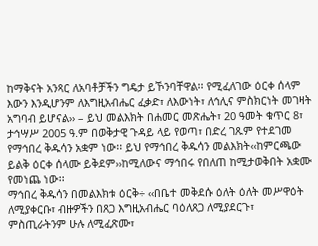ከማቅናት አንጻር ለአባቶቻችን ግዴታ ይኾንባቸዋል፡፡ የሚፈለገው ዕርቀ ሰላም እውን እንዲሆንም ለእግዚአብሔር ፈቃድ፣ ለእውነት፣ ለኅሊና ምስክርነት መገዛት አግባብ ይሆናል›› – ይህ መልእክት በሐመር መጽሔት፣ 20 ዓመት ቁጥር 8፣ ታኅሣሥ 2005 ዓ.ም በወቅታዊ ጉዳይ ላይ የወጣ፣ በድረ ገጹም የተደገመ የማኅበረ ቅዱሳን አቋም ነው፡፡ ይህ የማኅበረ ቅዱሳን መልእክት‹‹ከምርጫው ይልቅ ዕርቀ ሰላሙ ይቅደም››ከሚለውና ማኅበሩ የበለጠ ከሚታወቅበት አቋሙ የመነጨ ነው፡፡
ማኅበረ ቅዱሳን በመልእክቱ ዕርቅ÷ ‹‹በቤተ መቅደሱ ዕለት ዕለት መሥዋዕት ለሚያቀርቡ፣ ብዙዎችን በጸጋ እግዚአብሔር ባዕለጸጋ ለሚያደርጉ፣ ምስጢራትንም ሁሉ ለሚፈጽሙ፣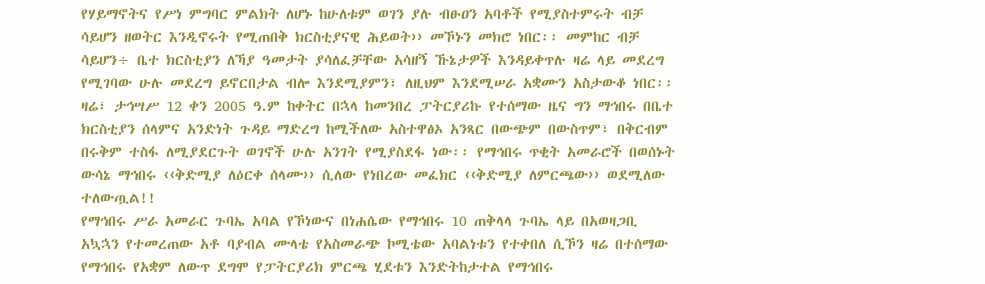የሃይማኖትና የሥነ ምግባር ምልክት ለሆኑ ከሁለቱም ወገን ያሉ ብፁዐን አባቶች የሚያስተምሩት ብቻ ሳይሆን ዘወትር እንዲኖሩት የሚጠበቅ ክርስቲያናዊ ሕይወት›› መኾኑን መክሮ ነበር፡፡ መምከር ብቻ ሳይሆን÷ ቤተ ክርስቲያን ለኻያ ዓመታት ያሳለፈቻቸው አሳዘኝ ኹኔታዎች እንዳይቀጥሉ ዛሬ ላይ መደረግ የሚገባው ሁሉ መደረግ ይኖርበታል ብሎ እንደሚያምን፣ ለዚህም እንደሚሠራ አቋሙን አስታውቆ ነበር፡፡
ዛሬ፣ ታኅሣሥ 12 ቀን 2005 ዓ.ም ከቀትር በኋላ ከመንበረ ፓትርያሪኩ የተሰማው ዜና ግን ማኅበሩ በቤተ ክርስቲያን ሰላምና አንድነት ጉዳይ ማድረግ ከሚችለው አስተዋፅኦ አንጻር በውጭም በውስጥም፣ በቅርብም በሩቅም ተስፋ ለሚያደርጉት ወገኖች ሁሉ አንገት የሚያስደፋ ነው፡፡ የማኅበሩ ጥቂት አመራሮች በወሰኑት ውሳኔ ማኅበሩ ‹‹ቅድሚያ ለዕርቀ ሰላሙ›› ሲለው የነበረው መፈክር ‹‹ቅድሚያ ለምርጫው›› ወደሚለው ተለውጧል!!
የማኅበሩ ሥራ አመራር ጉባኤ አባል የኾነውና በነሐሴው የማኅበሩ 10 ጠቅላላ ጉባኤ ላይ በአወዛጋቢ አኳኋን የተመረጠው አቶ ባያብል ሙላቴ የአስመራጭ ኮሚቴው አባልነቱን የተቀበለ ሲኾን ዛሬ በተሰማው የማኅበሩ የአቋም ለውጥ ደግሞ የፓትርያሪክ ምርጫ ሂደቱን እንድትከታተል የማኅበሩ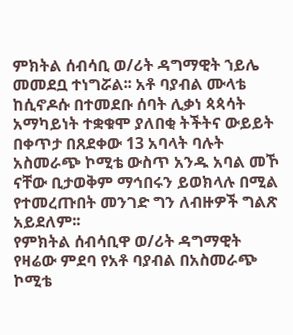ምክትል ሰብሳቢ ወ/ሪት ዳግማዊት ኀይሌ መመደቧ ተነግሯል፡፡ አቶ ባያብል ሙላቴ ከሲኖዶሱ በተመደቡ ሰባት ሊቃነ ጳጳሳት አማካይነት ተቋቁሞ ያለበቂ ትችትና ውይይት በቀጥታ በጸደቀው 13 አባላት ባሉት አስመራጭ ኮሚቴ ውስጥ አንዱ አባል መኾ ናቸው ቢታወቅም ማኅበሩን ይወክላሉ በሚል የተመረጡበት መንገድ ግን ለብዙዎች ግልጽ አይደለም፡፡
የምክትል ሰብሳቢዋ ወ/ሪት ዳግማዊት የዛሬው ምደባ የአቶ ባያብል በአስመራጭ ኮሚቴ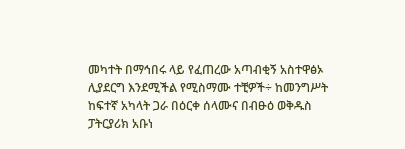መካተት በማኅበሩ ላይ የፈጠረው አጣብቂኝ አስተዋፅኦ ሊያደርግ እንደሚችል የሚስማሙ ተቺዎች÷ ከመንግሥት ከፍተኛ አካላት ጋራ በዕርቀ ሰላሙና በብፁዕ ወቅዱስ ፓትርያሪክ አቡነ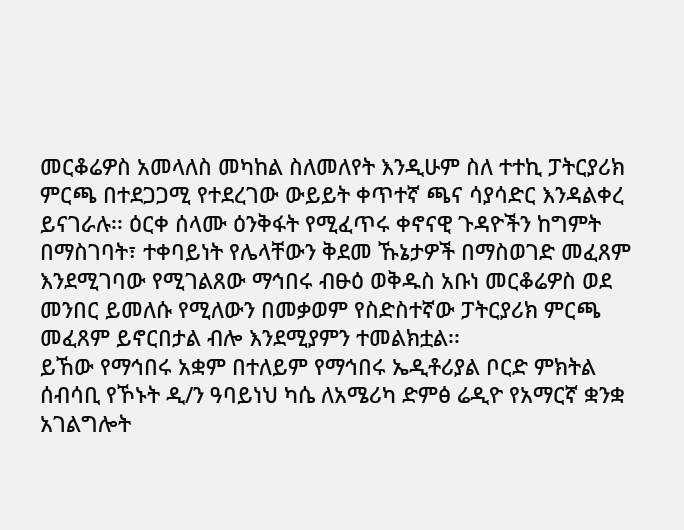መርቆሬዎስ አመላለስ መካከል ስለመለየት እንዲሁም ስለ ተተኪ ፓትርያሪክ ምርጫ በተደጋጋሚ የተደረገው ውይይት ቀጥተኛ ጫና ሳያሳድር እንዳልቀረ ይናገራሉ፡፡ ዕርቀ ሰላሙ ዕንቅፋት የሚፈጥሩ ቀኖናዊ ጉዳዮችን ከግምት በማስገባት፣ ተቀባይነት የሌላቸውን ቅደመ ኹኔታዎች በማስወገድ መፈጸም እንደሚገባው የሚገልጸው ማኅበሩ ብፁዕ ወቅዱስ አቡነ መርቆሬዎስ ወደ መንበር ይመለሱ የሚለውን በመቃወም የስድስተኛው ፓትርያሪክ ምርጫ መፈጸም ይኖርበታል ብሎ እንደሚያምን ተመልክቷል፡፡
ይኸው የማኅበሩ አቋም በተለይም የማኅበሩ ኤዲቶሪያል ቦርድ ምክትል ሰብሳቢ የኾኑት ዲ/ን ዓባይነህ ካሴ ለአሜሪካ ድምፅ ሬዲዮ የአማርኛ ቋንቋ አገልግሎት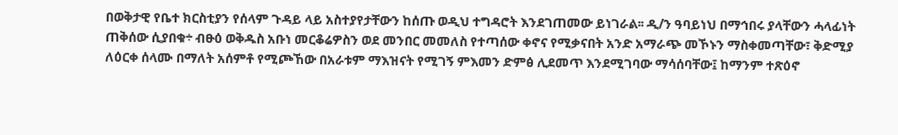በወቅታዊ የቤተ ክርስቲያን የሰላም ጉዳይ ላይ አስተያየታቸውን ከሰጡ ወዲህ ተግዳሮት እንደገጠመው ይነገራል፡፡ ዲ/ን ዓባይነህ በማኅበሩ ያላቸውን ሓላፊነት ጠቅሰው ሲያበቁ÷ ብፁዕ ወቅዱስ አቡነ መርቆሬዎስን ወደ መንበር መመለስ የተጣሰው ቀኖና የሚቃናበት አንድ አማራጭ መኾኑን ማስቀመጣቸው፣ ቅድሚያ ለዕርቀ ሰላሙ በማለት አሰምቶ የሚጮኸው በአራቱም ማእዝናት የሚገኝ ምእመን ድምፅ ሊደመጥ እንደሚገባው ማሳሰባቸው፤ ከማንም ተጽዕኖ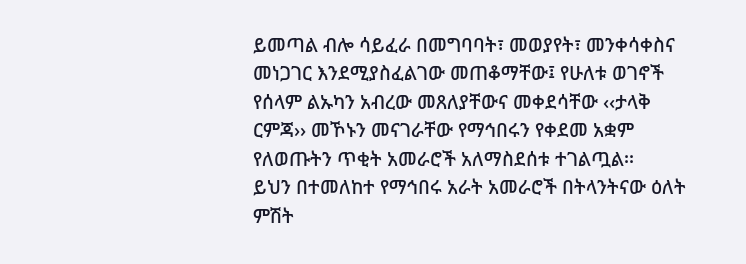ይመጣል ብሎ ሳይፈራ በመግባባት፣ መወያየት፣ መንቀሳቀስና መነጋገር እንደሚያስፈልገው መጠቆማቸው፤ የሁለቱ ወገኖች የሰላም ልኡካን አብረው መጸለያቸውና መቀደሳቸው ‹‹ታላቅ ርምጃ›› መኾኑን መናገራቸው የማኅበሩን የቀደመ አቋም የለወጡትን ጥቂት አመራሮች አለማስደሰቱ ተገልጧል፡፡
ይህን በተመለከተ የማኅበሩ አራት አመራሮች በትላንትናው ዕለት ምሽት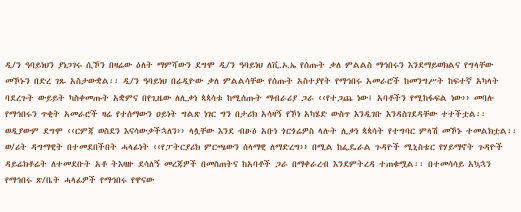ዲ/ን ዓባይነህን ያነጋገሩ ሲኾን በዛሬው ዕለት ማምሻውን ደግሞ ዲ/ን ዓባይነህ ለቪ.ኦ.ኤ የሰጡት ቃለ ምልልስ ማኅበሩን እንደማይወክልና የግላቸው መኾኑን በድረ ገጹ አስታውቋል፡፡ ዲ/ን ዓባይነህ በሬዲዮው ቃለ ምልልሳቸው የሰጡት አስተያየት የማኅበሩ አመራሮች ከመንግሥት ከፍተኛ አካላት ባደረጉት ውይይት ካስቀመጡት አቋምና በየጊዜው ለሊቃነ ጳጳሳቱ ከሚሰጡት ማብራሪያ ጋራ ‹‹የተጋጨ ነው፤ አባቶችን የሚከፋፍል ነው›› መባሉ የማኅበሩን ጥቂት አመራሮች ዛሬ የተሰማውን ዐይነት ግልጽ ነገር ግን በታሪክ አሳዛኝ የኾነ አካሄድ ውስጥ እንዲገቡ እንዳስገደዳቸው ተተችቷል፡፡ ወዲያውም ደግሞ ‹‹ርምጃ ወስደን እናሳውቃችኋለን›› ላሏቸው እንደ ብፁዕ አቡነ ጎርጎሬዎስ ላሉት ሊቃነ ጳጳሳት የተግባር ምላሽ መኾኑ ተመልክቷል፡፡
ወ/ሪት ዳግማዊት በተመደበችበት ሓላፊነት ‹‹የፓትርያሪክ ምርጫውን ሰላማዊ ለማድረግ›› በሚል ከፌዴራል ጉዳዮች ሚኒስቴር የሃይማኖት ጉዳዮች ዳይሬክቶሬት ለተመደቡት አቶ ትእዛዙ ደሳለኝ መረጃዎች በመስጠትና ከአባቶች ጋራ በማቀራረብ እንደምትረዳ ተጠቁሟል፡፡ በተመሳሳይ አኳኋን የማኅበሩ ጽ/ቤት ሓላፊዎች የማኅበሩ የዋናው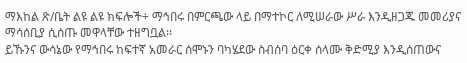ማእከል ጽ/ቤት ልዩ ልዩ ክፍሎች÷ ማኅበሩ በምርጫው ላይ በማተኮር ለሚሠራው ሥራ እንዲዘጋጁ መመሪያና ማሳሰቢያ ሲሰጡ መዋላቸው ተዘግቧል፡፡
ይኹንና ውሳኔው የማኅበሩ ከፍተኛ አመራር ሰሞኑን ባካሄደው ስብሰባ ዕርቀ ሰላሙ ቅድሚያ እንዲሰጠውና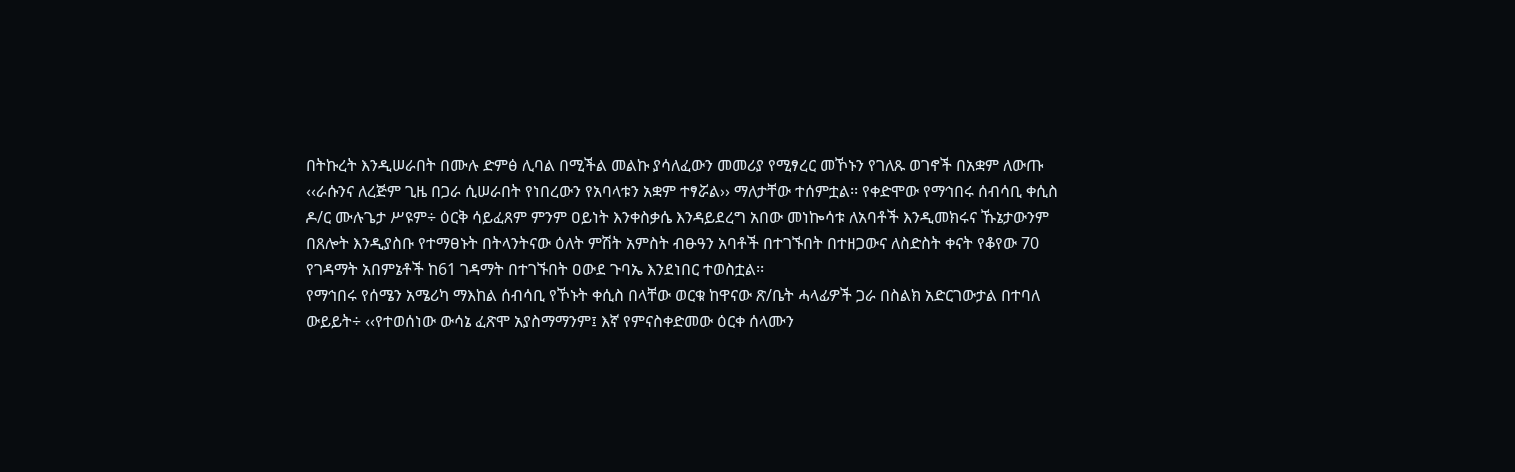በትኩረት እንዲሠራበት በሙሉ ድምፅ ሊባል በሚችል መልኩ ያሳለፈውን መመሪያ የሚፃረር መኾኑን የገለጹ ወገኖች በአቋም ለውጡ ‹‹ራሱንና ለረጅም ጊዜ በጋራ ሲሠራበት የነበረውን የአባላቱን አቋም ተፃሯል›› ማለታቸው ተሰምቷል፡፡ የቀድሞው የማኅበሩ ሰብሳቢ ቀሲስ ዶ/ር ሙሉጌታ ሥዩም÷ ዕርቅ ሳይፈጸም ምንም ዐይነት እንቀስቃሴ እንዳይደረግ አበው መነኰሳቱ ለአባቶች እንዲመክሩና ኹኔታውንም በጸሎት እንዲያስቡ የተማፀኑት በትላንትናው ዕለት ምሽት አምስት ብፁዓን አባቶች በተገኙበት በተዘጋውና ለስድስት ቀናት የቆየው 70 የገዳማት አበምኔቶች ከ61 ገዳማት በተገኙበት ዐውደ ጉባኤ እንደነበር ተወስቷል፡፡
የማኅበሩ የሰሜን አሜሪካ ማእከል ሰብሳቢ የኾኑት ቀሲስ በላቸው ወርቁ ከዋናው ጽ/ቤት ሓላፊዎች ጋራ በስልክ አድርገውታል በተባለ ውይይት÷ ‹‹የተወሰነው ውሳኔ ፈጽሞ አያስማማንም፤ እኛ የምናስቀድመው ዕርቀ ሰላሙን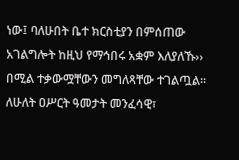ነው፤ ባለሁበት ቤተ ክርስቲያን በምሰጠው አገልግሎት ከዚህ የማኅበሩ አቋም እለያለኹ›› በሚል ተቃውሟቸውን መግለጻቸው ተገልጧል፡፡
ለሁለት ዐሥርት ዓመታት መንፈሳዊ፣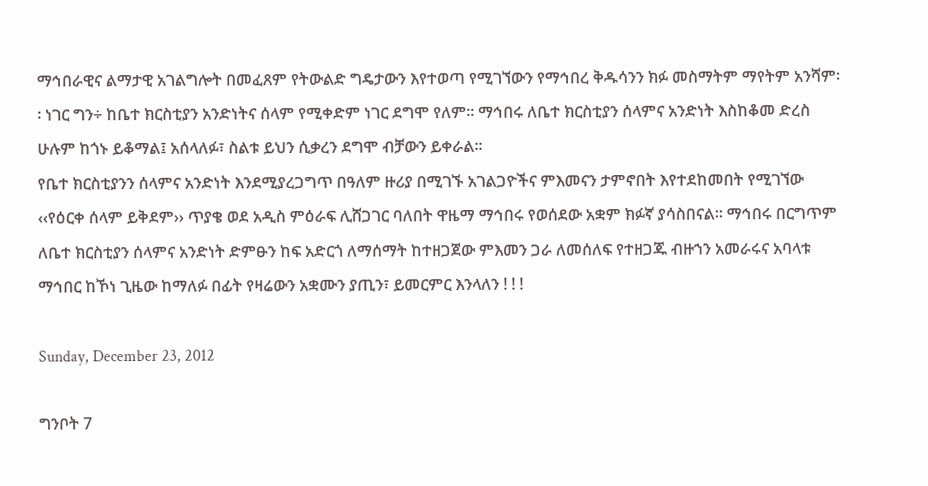ማኅበራዊና ልማታዊ አገልግሎት በመፈጸም የትውልድ ግዴታውን እየተወጣ የሚገኘውን የማኅበረ ቅዱሳንን ክፉ መስማትም ማየትም አንሻም፡፡ ነገር ግን÷ ከቤተ ክርስቲያን አንድነትና ሰላም የሚቀድም ነገር ደግሞ የለም፡፡ ማኅበሩ ለቤተ ክርስቲያን ሰላምና አንድነት እስከቆመ ድረስ ሁሉም ከጎኑ ይቆማል፤ አሰላለፉ፣ ስልቱ ይህን ሲቃረን ደግሞ ብቻውን ይቀራል፡፡
የቤተ ክርስቲያንን ሰላምና አንድነት እንደሚያረጋግጥ በዓለም ዙሪያ በሚገኙ አገልጋዮችና ምእመናን ታምኖበት እየተደከመበት የሚገኘው ‹‹የዕርቀ ሰላም ይቅደም›› ጥያቄ ወደ አዲስ ምዕራፍ ሊሸጋገር ባለበት ዋዜማ ማኅበሩ የወሰደው አቋም ክፉኛ ያሳስበናል፡፡ ማኅበሩ በርግጥም ለቤተ ክርስቲያን ሰላምና አንድነት ድምፁን ከፍ አድርጎ ለማሰማት ከተዘጋጀው ምእመን ጋራ ለመሰለፍ የተዘጋጁ ብዙኀን አመራሩና አባላቱ ማኅበር ከኾነ ጊዜው ከማለፉ በፊት የዛሬውን አቋሙን ያጢን፣ ይመርምር እንላለን ! ! !

Sunday, December 23, 2012

ግንቦት 7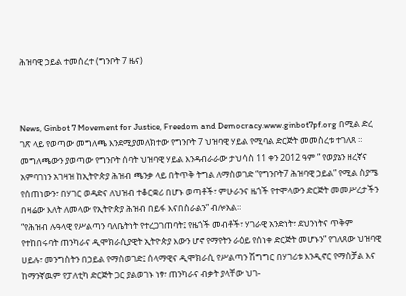ሕዝባዊ ኃይል ተመሰረተ (ግንቦት 7 ዜና)



News, Ginbot 7 Movement for Justice, Freedom and Democracy.www.ginbot7pf.org በሚል ድረ ገጽ ላይ የወጣው መግለጫ እንደሚያመለክተው የግንቦት 7 ህዝባዊ ሃይል የሚባል ድርጅት መመስረቱ ተገለጸ ።  መግለጫውን ያወጣው የግንቦት ሰባት ህዝባዊ ሃይል እንዳብራራው ታህሳስ 11 ቀን 2012 ዓም ” የወያኔን ዘረኛና አምባገነን አገዛዝ ከኢትዮጵያ ሕዝብ ጫንቃ ላይ በትጥቅ ትግል ለማስወገድ “የግንቦት7 ሕዝባዊ ኃይል” የሚል ስያሜ የሰጠነውን፣ በሃገር ወዳድና ለህዝብ ተቆርቋሪ በሆኑ ወጣቶች፣ ምሁራንና ዜጎች የተሞላውን ድርጅት መመሥረታችን በዛሬው እለት ለመላው የኢትዮጵያ ሕዝብ በይፋ እናበስራልን” ብሎአል።
“የሕዝብ ሉዓላዊ የሥልጣን ባለቤትነት የተረጋገጠባት፤ የዜጎች መብቶች፣ ሃገራዊ አንድነት፣ ደህንነትና ጥቅም የተከበሩባት ጠንካራና ዲሞክራሲያዊት ኢትዮጵያ እውን ሆኖ የማየትን ራዕይ የሰነቀ ድርጅት መሆኑን” የገለጸው ህዝባዊ ሀይሉ፣ መንግስትን በኃይል የማስወገድ፤ ሰላማዊና ዲሞክራሲ የሥልጣን ሽግግር በሃገሪቱ እንዲኖር የማስቻል እና ከማንኛዉም የፓለቲካ ድርጅት ጋር ያልወገኑ ነፃ፣ ጠንካራና ብቃት ያላቸው ህገ-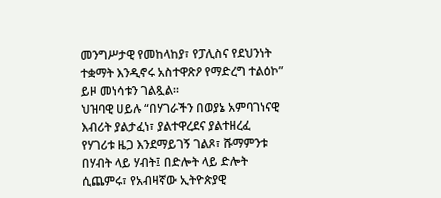መንግሥታዊ የመከላከያ፣ የፓሊስና የደህንነት ተቋማት እንዲኖሩ አስተዋጽዖ የማድረግ ተልዕኮ” ይዞ መነሳቱን ገልጿል።
ህዝባዊ ሀይሉ “በሃገራችን በወያኔ አምባገነናዊ እብሪት ያልታፈነ፣ ያልተዋረደና ያልተዘረፈ የሃገሪቱ ዜጋ እንደማይገኝ ገልጾ፣ ሹማምንቱ በሃብት ላይ ሃብት፤ በድሎት ላይ ድሎት ሲጨምሩ፣ የአብዛኛው ኢትዮጵያዊ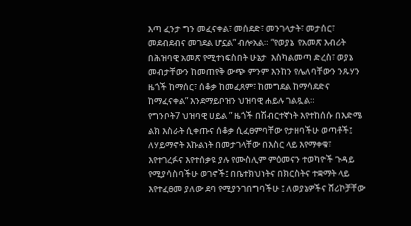እጣ ፈንታ ግን መፈናቀል፣ መሰደድ፣ መንገላታት፣ መታሰር፣ መደብደብና መገደል ሆኗል” ብሎአል። “የወያኔ  የአመጽ እብሪት በሕዝባዊ አመጽ የሚተነፍስበት ሁኔታ  እስካልመጣ ድረስ፣ ወያኔ መብታቸውን ከመጠየቅ ውጭ ምንም እንከን የሌለባቸውን ንጹሃን ዜጎች ከማሰር፣ ሰቆቃ ከመፈጸም፣ ከመግደል ከማሳደድና  ከማፈናቀል” እንደማይቦዝን ህዝባዊ ሐይሉ ገልጿል።
የግንቦት7 ህዝባዊ ሀይል ” ዜጎች በሽብርተኛነት እየተከሰሱ በእድሜ ልክ እስራት ሲቀጡና ሰቆቃ ሲፈፀምባቸው የታዘባችሁ ወጣቶች፤ ለሃይማኖት እኩልነት በመታገላቸው በእስር ላይ እየማቀቁ፣ እየተገረፉና እየተሰቃዩ ያሉ የሙስሊም ምዕመናን ተወካዮች ጉዳይ የሚያሳስባችሁ ወገኖች፤ በቤተክህነትና በክርስትና ተቋማት ላይ እየተፈፀመ ያለው ደባ የሚያንገበግባችሁ ፤ ለወያኔዎችና ሸሪኮቻቸው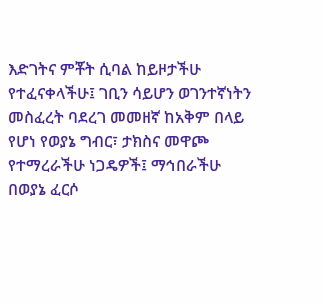እድገትና ምቾት ሲባል ከይዞታችሁ የተፈናቀላችሁ፤ ገቢን ሳይሆን ወገንተኛነትን መስፈረት ባደረገ መመዘኛ ከአቅም በላይ የሆነ የወያኔ ግብር፣ ታክስና መዋጮ የተማረራችሁ ነጋዴዎች፤ ማኅበራችሁ በወያኔ ፈርሶ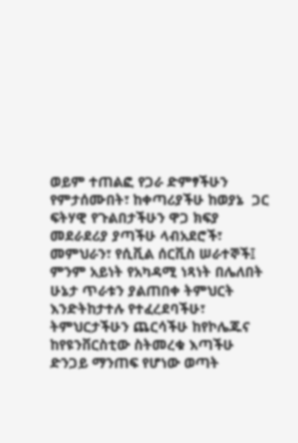ወይም ተጠልፎ የጋራ ድምፃችሁን የምታሰሙበት፣ ከቀጣሪያችሁ ከወያኔ  ጋር ፍትሃዊ የጉልበታችሁን ዋጋ ክፍያ መደራደሪያ ያጣችሁ ላብአደሮች፣ መምህራን፣ የሲቪል ሰርቪስ ሠራተኞች፤ ምንም አይነት የአካዳሚ ነጻነት በሌለበት ሁኔታ ጥራቱን ያልጠበቀ ትምህርት እንድትከታተሉ የተፈረደባችሁ፣ ትምህርታችሁን ጨርሳችሁ ከየኮሌጁና ከየዩንቨርስቲው ስትመረቁ እጣችሁ ድንጋይ ማንጠፍ የሆነው ወጣት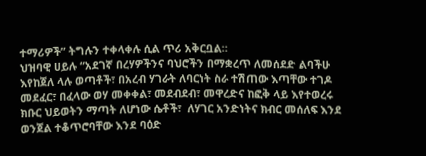ተማሪዎች” ትግሉን ተቀላቀሉ ሲል ጥሪ አቅርቧል።
ህዝባዊ ሀይሉ “አደገኛ በረሃዎችንና ባህሮችን በማቋረጥ ለመሰደድ ልባችሁ እየከጀለ ላሉ ወጣቶች፣ በአረብ ሃገራት ለባርነት ስራ ተሽጠው እጣቸው ተገዶ  መደፈር፣ በፈላው ወሃ መቀቀል፣ መደብደብ፣ መዋረድና ከፎቅ ላይ እየተወረሩ ክቡር ህይወትን ማጣት ለሆነው ሴቶች፣  ለሃገር አንድነትና ክብር መሰለፍ እንደ ወንጀል ተቆጥሮባቸው እንደ ባዕድ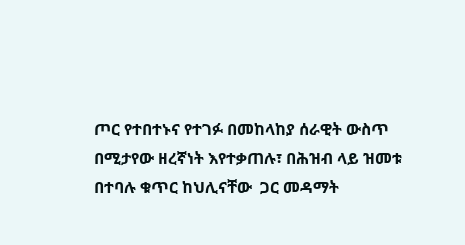ጦር የተበተኑና የተገፉ በመከላከያ ሰራዊት ውስጥ በሚታየው ዘረኛነት እየተቃጠሉ፣ በሕዝብ ላይ ዝመቱ በተባሉ ቁጥር ከህሊናቸው  ጋር መዳማት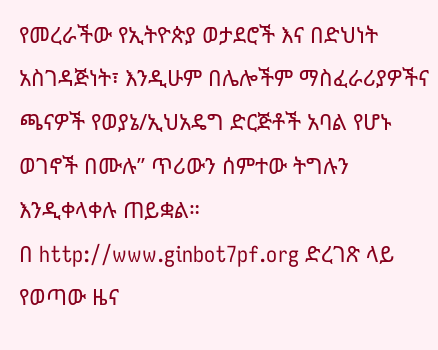የመረራችው የኢትዮጵያ ወታደሮች እና በድህነት አስገዳጅነት፣ እንዲሁም በሌሎችም ማስፈራሪያዎችና ጫናዎች የወያኔ/ኢህአዴግ ድርጅቶች አባል የሆኑ ወገኖች በሙሉ” ጥሪውን ሰምተው ትግሉን እንዲቀላቀሉ ጠይቋል።
በ http://www.ginbot7pf.org ድረገጽ ላይ የወጣው ዜና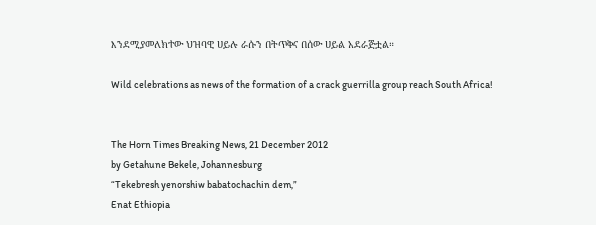እንደሚያመለክተው ህዝባዊ ሀይሉ ራሱን በትጥቅና በሰው ሀይል አደራጅቷል።

Wild celebrations as news of the formation of a crack guerrilla group reach South Africa!


The Horn Times Breaking News, 21 December 2012
by Getahune Bekele, Johannesburg
“Tekebresh yenorshiw babatochachin dem,”
Enat Ethiopia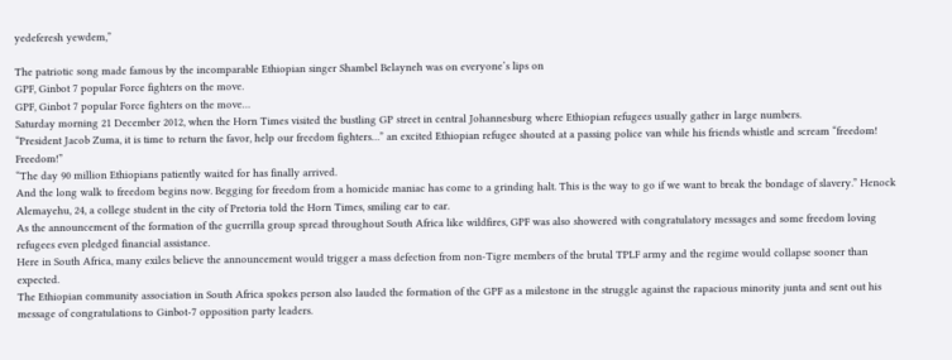yedeferesh yewdem,”

The patriotic song made famous by the incomparable Ethiopian singer Shambel Belayneh was on everyone’s lips on
GPF, Ginbot 7 popular Force fighters on the move.
GPF, Ginbot 7 popular Force fighters on the move…
Saturday morning 21 December 2012, when the Horn Times visited the bustling GP street in central Johannesburg where Ethiopian refugees usually gather in large numbers.
“President Jacob Zuma, it is time to return the favor, help our freedom fighters…” an excited Ethiopian refugee shouted at a passing police van while his friends whistle and scream “freedom! Freedom!”
“The day 90 million Ethiopians patiently waited for has finally arrived.
And the long walk to freedom begins now. Begging for freedom from a homicide maniac has come to a grinding halt. This is the way to go if we want to break the bondage of slavery.” Henock Alemayehu, 24, a college student in the city of Pretoria told the Horn Times, smiling ear to ear.
As the announcement of the formation of the guerrilla group spread throughout South Africa like wildfires, GPF was also showered with congratulatory messages and some freedom loving refugees even pledged financial assistance.
Here in South Africa, many exiles believe the announcement would trigger a mass defection from non-Tigre members of the brutal TPLF army and the regime would collapse sooner than expected.
The Ethiopian community association in South Africa spokes person also lauded the formation of the GPF as a milestone in the struggle against the rapacious minority junta and sent out his message of congratulations to Ginbot-7 opposition party leaders.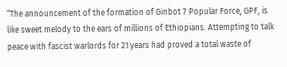“The announcement of the formation of Ginbot 7 Popular Force, GPF, is like sweet melody to the ears of millions of Ethiopians. Attempting to talk peace with fascist warlords for 21 years had proved a total waste of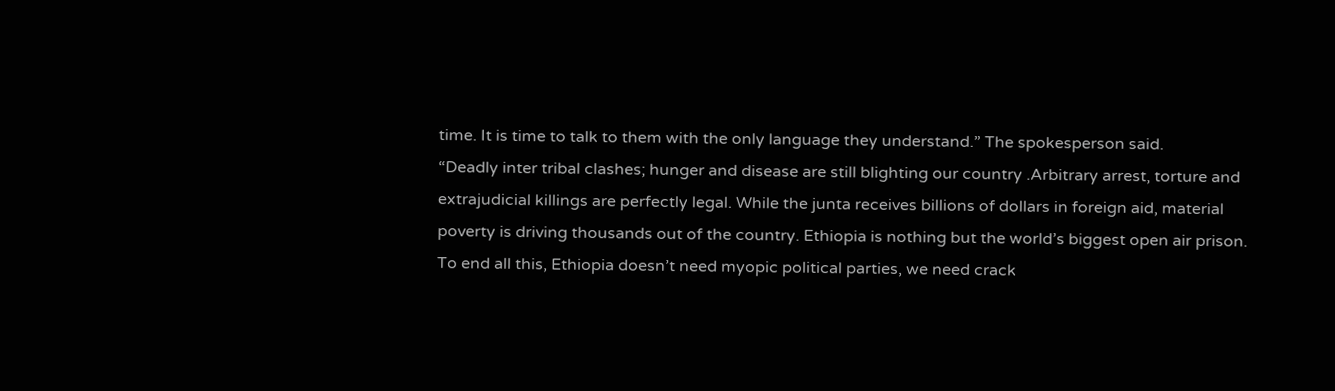time. It is time to talk to them with the only language they understand.” The spokesperson said.
“Deadly inter tribal clashes; hunger and disease are still blighting our country .Arbitrary arrest, torture and extrajudicial killings are perfectly legal. While the junta receives billions of dollars in foreign aid, material poverty is driving thousands out of the country. Ethiopia is nothing but the world’s biggest open air prison. To end all this, Ethiopia doesn’t need myopic political parties, we need crack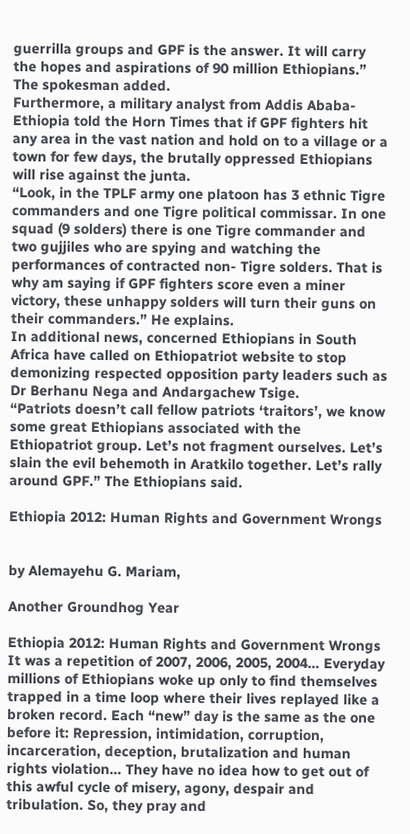guerrilla groups and GPF is the answer. It will carry the hopes and aspirations of 90 million Ethiopians.” The spokesman added.
Furthermore, a military analyst from Addis Ababa- Ethiopia told the Horn Times that if GPF fighters hit any area in the vast nation and hold on to a village or a town for few days, the brutally oppressed Ethiopians will rise against the junta.
“Look, in the TPLF army one platoon has 3 ethnic Tigre commanders and one Tigre political commissar. In one squad (9 solders) there is one Tigre commander and two gujjiles who are spying and watching the performances of contracted non- Tigre solders. That is why am saying if GPF fighters score even a miner victory, these unhappy solders will turn their guns on their commanders.” He explains.
In additional news, concerned Ethiopians in South Africa have called on Ethiopatriot website to stop demonizing respected opposition party leaders such as Dr Berhanu Nega and Andargachew Tsige.
“Patriots doesn’t call fellow patriots ‘traitors’, we know some great Ethiopians associated with the Ethiopatriot group. Let’s not fragment ourselves. Let’s slain the evil behemoth in Aratkilo together. Let’s rally around GPF.” The Ethiopians said.

Ethiopia 2012: Human Rights and Government Wrongs


by Alemayehu G. Mariam,

Another Groundhog Year

Ethiopia 2012: Human Rights and Government Wrongs
It was a repetition of 2007, 2006, 2005, 2004… Everyday millions of Ethiopians woke up only to find themselves trapped in a time loop where their lives replayed like a broken record. Each “new” day is the same as the one before it: Repression, intimidation, corruption, incarceration, deception, brutalization and human rights violation… They have no idea how to get out of this awful cycle of misery, agony, despair and tribulation. So, they pray and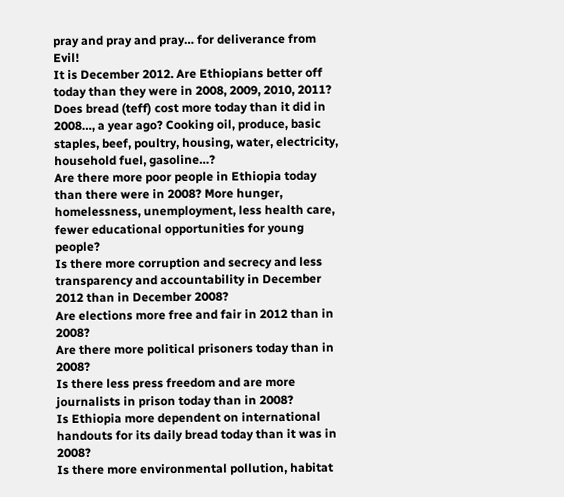pray and pray and pray… for deliverance from Evil!
It is December 2012. Are Ethiopians better off today than they were in 2008, 2009, 2010, 2011?
Does bread (teff) cost more today than it did in 2008…, a year ago? Cooking oil, produce, basic staples, beef, poultry, housing, water, electricity, household fuel, gasoline…?
Are there more poor people in Ethiopia today than there were in 2008? More hunger, homelessness, unemployment, less health care, fewer educational opportunities for young people?
Is there more corruption and secrecy and less transparency and accountability in December 2012 than in December 2008?
Are elections more free and fair in 2012 than in 2008?
Are there more political prisoners today than in 2008?
Is there less press freedom and are more journalists in prison today than in 2008?
Is Ethiopia more dependent on international handouts for its daily bread today than it was in 2008?
Is there more environmental pollution, habitat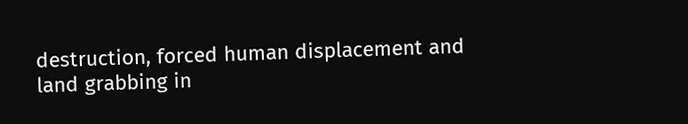destruction, forced human displacement and land grabbing in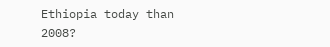Ethiopia today than 2008?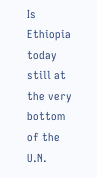Is Ethiopia today still at the very bottom of the U.N.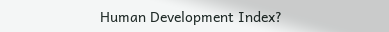Human Development Index?